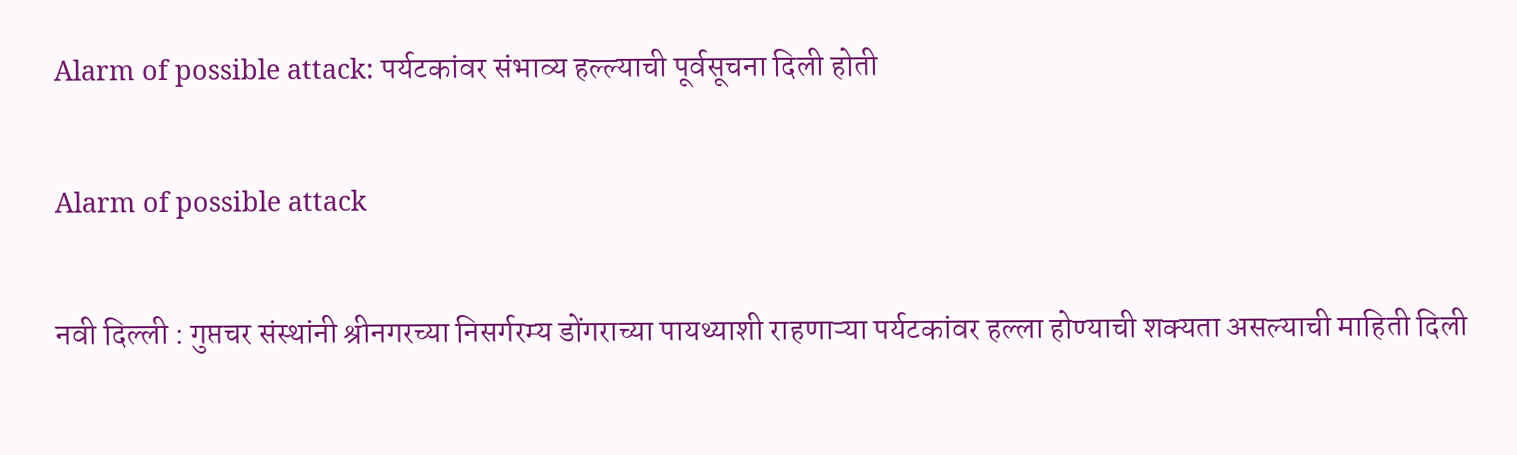Alarm of possible attack: पर्यटकांवर संभाव्य हल्ल्याची पूर्वसूचना दिली होती

Alarm of possible attack

नवी दिल्ली : गुप्तचर संस्थांनी श्रीनगरच्या निसर्गरम्य डोंगराच्या पायथ्याशी राहणाऱ्या पर्यटकांवर हल्ला होण्याची शक्यता असल्याची माहिती दिली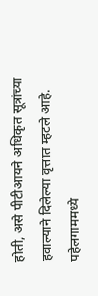होती, असे पीटीआयने अधिकृत सूत्रांच्या हवाल्याने दिलेल्या वृत्तात म्हटले आहे. पहेलगाममध्ये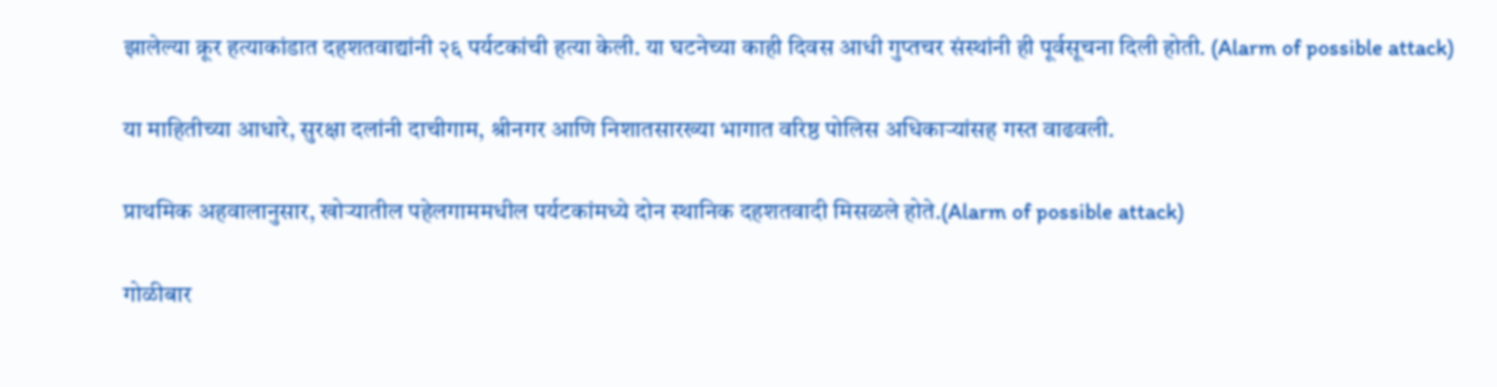झालेल्या क्रूर हत्याकांडात दहशतवाद्यांनी २६ पर्यटकांची हत्या केली. या घटनेच्या काही दिवस आधी गुप्तचर संस्थांनी ही पूर्वसूचना दिली होती. (Alarm of possible attack)

या माहितीच्या आधारे, सुरक्षा दलांनी दाचीगाम, श्रीनगर आणि निशातसारख्या भागात वरिष्ठ पोलिस अधिकाऱ्यांसह गस्त वाढवली.

प्राथमिक अहवालानुसार, खोऱ्यातील पहेलगाममधील पर्यटकांमध्ये दोन स्थानिक दहशतवादी मिसळले होते.(Alarm of possible attack)

गोळीबार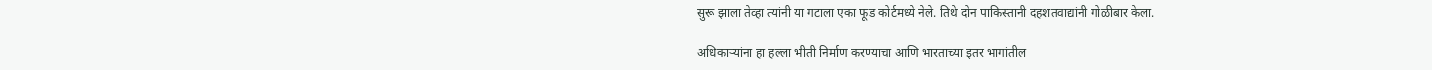सुरू झाला तेव्हा त्यांनी या गटाला एका फूड कोर्टमध्ये नेले. तिथे दोन पाकिस्तानी दहशतवाद्यांनी गोळीबार केला.

अधिकाऱ्यांना हा हल्ला भीती निर्माण करण्याचा आणि भारताच्या इतर भागांतील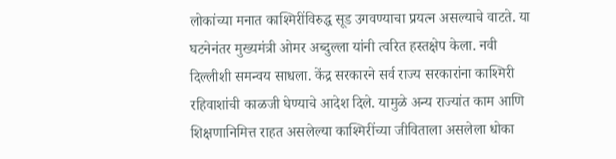लोकांच्या मनात काश्मिरींविरुद्ध सूड उगवण्याचा प्रयत्न असल्याचे वाटते. या घटनेनंतर मुख्यमंत्री ओमर अब्दुल्ला यांनी त्वरित हस्तक्षेप केला. नवी दिल्लीशी समन्वय साधला. केंद्र सरकारने सर्व राज्य सरकारांना काश्मिरी रहिवाशांची काळजी घेण्याचे आदेश दिले. यामुळे अन्य राज्यांत काम आणि शिक्षणानिमित्त राहत असलेल्या काश्मिरींच्या जीविताला असलेला धोका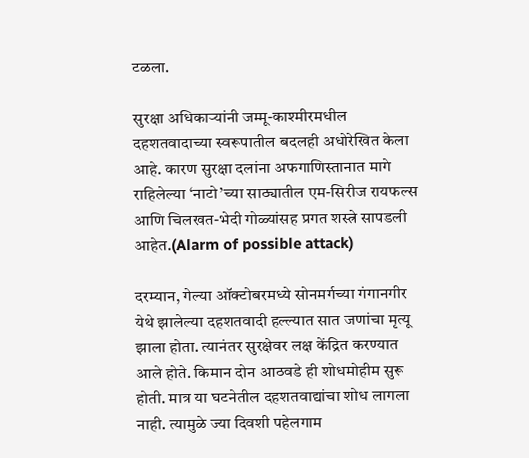टळला.

सुरक्षा अधिकाऱ्यांनी जम्मू-काश्मीरमधील दहशतवादाच्या स्वरूपातील बदलही अधोरेखित केला आहे. कारण सुरक्षा दलांना अफगाणिस्तानात मागे राहिलेल्या ‘नाटो’च्या साठ्यातील एम-सिरीज रायफल्स आणि चिलखत-भेदी गोळ्यांसह प्रगत शस्त्रे सापडली आहेत.(Alarm of possible attack)

दरम्यान, गेल्या ऑक्टोबरमध्ये सोनमर्गच्या गंगानगीर येथे झालेल्या दहशतवादी हल्ल्यात सात जणांचा मृत्यू झाला होता. त्यानंतर सुरक्षेवर लक्ष केंद्रित करण्यात आले होते. किमान दोन आठवडे ही शोधमोहीम सुरू होती. मात्र या घटनेतील दहशतवाद्यांचा शोध लागला नाही. त्यामुळे ज्या दिवशी पहेलगाम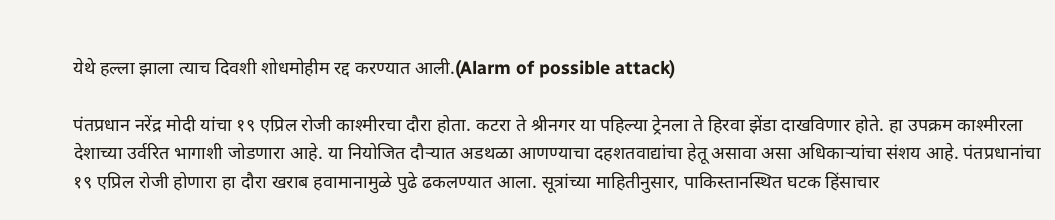येथे हल्ला झाला त्याच दिवशी शोधमोहीम रद्द करण्यात आली.(Alarm of possible attack)

पंतप्रधान नरेंद्र मोदी यांचा १९ एप्रिल रोजी काश्मीरचा दौरा होता. कटरा ते श्रीनगर या पहिल्या ट्रेनला ते हिरवा झेंडा दाखविणार होते. हा उपक्रम काश्मीरला देशाच्या उर्वरित भागाशी जोडणारा आहे. या नियोजित दौऱ्यात अडथळा आणण्याचा दहशतवाद्यांचा हेतू असावा असा अधिकाऱ्यांचा संशय आहे. पंतप्रधानांचा १९ एप्रिल रोजी होणारा हा दौरा खराब हवामानामुळे पुढे ढकलण्यात आला. सूत्रांच्या माहितीनुसार, पाकिस्तानस्थित घटक हिंसाचार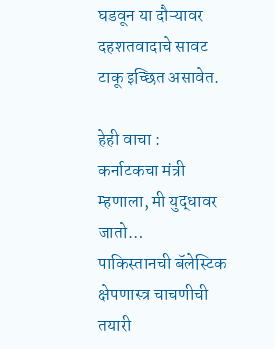घडवून या दौऱ्यावर दहशतवादाचे सावट टाकू इच्छित असावेत.

हेही वाचा :
कर्नाटकचा मंत्री म्हणाला, मी युद्धावर जातो…
पाकिस्तानची बॅलेस्टिक क्षेपणास्त्र चाचणीची तयारी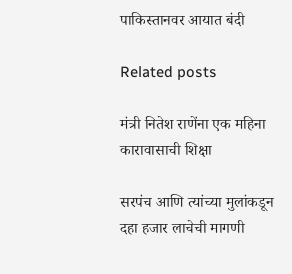पाकिस्तानवर आयात बंदी

Related posts

मंत्री नितेश राणेंना एक महिना कारावासाची शिक्षा

सरपंच आणि त्यांच्या मुलांकडून दहा हजार लाचेची मागणी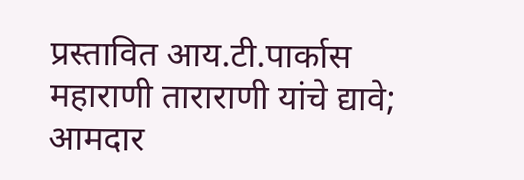प्रस्तावित आय.टी.पार्कास महाराणी ताराराणी यांचे द्यावे; आमदार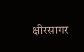क्षीरसागर